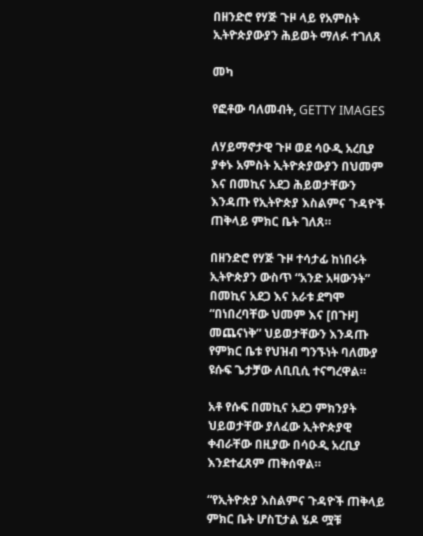በዘንድሮ የሃጅ ጉዞ ላይ የአምስት ኢትዮጵያውያን ሕይወት ማለፉ ተገለጸ

መካ

የፎቶው ባለመብት, GETTY IMAGES

ለሃይማኖታዊ ጉዞ ወደ ሳዑዲ አረቢያ ያቀኑ አምስት ኢትዮጵያውያን በህመም እና በመኪና አደጋ ሕይወታቸውን እንዳጡ የኢትዮጵያ እስልምና ጉዳዮች ጠቅላይ ምክር ቤት ገለጸ።

በዘንድሮ የሃጅ ጉዞ ተሳታፊ ከነበሩት ኢትዮጵያን ውስጥ “አንድ አዛውንት” በመኪና አደጋ እና አራቱ ደግሞ “በነበረባቸው ህመም እና [በጉዞ] መጨናነቅ” ህይወታቸውን እንዳጡ የምክር ቤቱ የህዝብ ግንኙነት ባለሙያ ዩሱፍ ጌታቻው ለቢቢሲ ተናግረዋል።

አቶ የሱፍ በመኪና አደጋ ምክንያት ህይወታቸው ያለፈው ኢትዮጵያዊ ቀብራቸው በዚያው በሳዑዲ አረቢያ እንደተፈጸም ጠቅሰዋል።

“የኢትዮጵያ እስልምና ጉዳዮች ጠቅላይ ምክር ቤት ሆስፒታል ሄዶ ሟቹ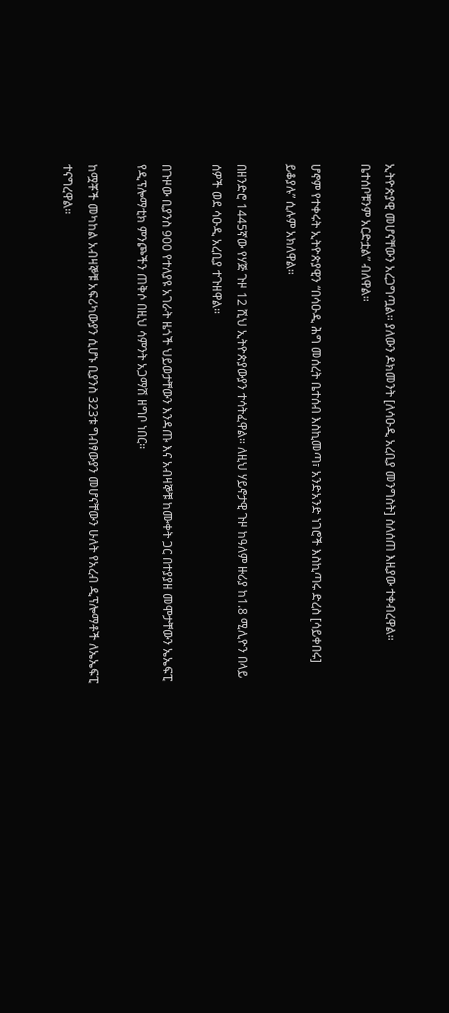ኢትዮጵያዊ መሆናቸውን አረጋግጧል። ያለውን ዶክመንት [ለሳዑዲ አረቢያ መንግስት] ስለሰጠ እዚያው ተቀብረዋል። ቤተሰቦቹንም አርድቷል” ብለዋል።

ሆኖም የተቀሩት ኢትዮጵያዊን “በሳዑዲ ሕግ መሰረት ቤተሰብ እስኪመጣ፣ አንድአንድ ነገሮች እስኪጣሩ ድረስ [ሳይቀበሩ] ይቆያሉ” ሲሉም አክለዋል።

በዘንድሮ 1445ኛው የሃጅ ጉዞ 12 ሺህ ኢትዮጵያውያን ተሳትፈዋል። ለዚህ ሃይኖታዊ ጉዞ ከዓለም ዙሪያ ከ1.8 ሚሊዮን በላይ ሰዎች ወደ ሳዑዲ አረቢያ ተጉዘዋል።

በጉዞው ቢያንስ 900 የተለያዩ አገራት ዜጎች ህይወታቸውን እንዳጡ እና አብዛኞቹ ከሙቀት ጋር በተያያዘ መሞታቸውን ኤኤፍፒ የዲፕሎማቲክ ምንጮችን ጠቅሶ በዚህ ሳምንት አጋማሽ ዘግቦ ነበር።

ከሟቾች መካከል አብዛኞቹ አፍሪካውያን ሲሆኑ ቢያንስ 323ቱ ግብፃውያን መሆናቸውን ሁለት የአረብ ዲፕሎማቶች ለኤኤፍፒ ተናግረዋል።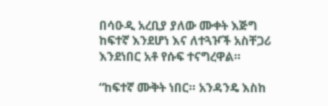በሳዑዲ አረቢያ ያለው ሙቀት እጅግ ከፍተኛ እንደሆነ እና ለተጓዦች አስቸጋሪ እንደነበር አቶ የሱፍ ተናግረዋል።

“ከፍተኛ ሙቅት ነበር። አንዳንዴ እስከ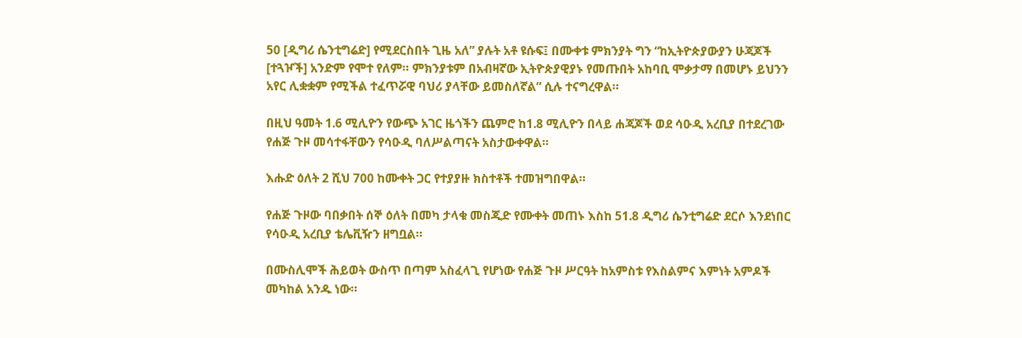50 [ዲግሪ ሴንቲግሬድ] የሚደርስበት ጊዜ አለ” ያሉት አቶ ዩሱፍ፤ በሙቀቱ ምክንያት ግን “ከኢትዮጵያውያን ሁጃጆች [ተጓዦች] አንድም የሞተ የለም። ምክንያቱም በአብዛኛው ኢትዮጵያዊያኑ የመጡበት አከባቢ ሞቃታማ በመሆኑ ይህንን አየር ሊቋቋም የሚችል ተፈጥሯዊ ባህሪ ያላቸው ይመስለኛል” ሲሉ ተናግረዋል።

በዚህ ዓመት 1.6 ሚሊዮን የውጭ አገር ዜጎችን ጨምሮ ከ1.8 ሚሊዮን በላይ ሐጃጆች ወደ ሳዑዲ አረቢያ በተደረገው የሐጅ ጉዞ መሳተፋቸውን የሳዑዲ ባለሥልጣናት አስታውቀዋል።

እሑድ ዕለት 2 ሺህ 700 ከሙቀት ጋር የተያያዙ ክስተቶች ተመዝግበዋል።

የሐጅ ጉዞው ባበቃበት ሰኞ ዕለት በመካ ታላቁ መስጂድ የሙቀት መጠኑ እስከ 51.8 ዲግሪ ሴንቲግሬድ ደርሶ እንደነበር የሳዑዲ አረቢያ ቴሌቪዥን ዘግቧል።

በሙስሊሞች ሕይወት ውስጥ በጣም አስፈላጊ የሆነው የሐጅ ጉዞ ሥርዓት ከአምስቱ የእስልምና እምነት አምዶች መካከል አንዱ ነው።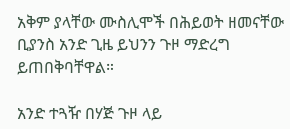አቅም ያላቸው ሙስሊሞች በሕይወት ዘመናቸው ቢያንስ አንድ ጊዜ ይህንን ጉዞ ማድረግ ይጠበቅባቸዋል።

አንድ ተጓዥ በሃጅ ጉዞ ላይ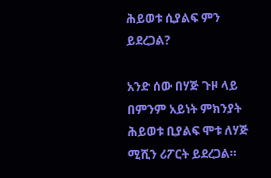ሕይወቱ ሲያልፍ ምን ይደረጋል?

አንድ ሰው በሃጅ ጉዞ ላይ በምንም አይነት ምክንያት ሕይወቱ ቢያልፍ ሞቱ ለሃጅ ሚሺን ሪፖርት ይደረጋል።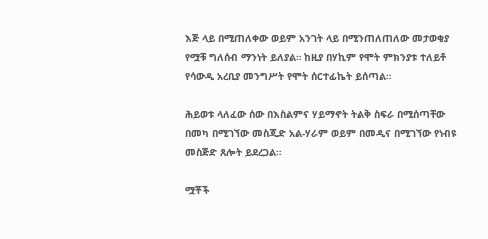እጅ ላይ በሚጠለቀው ወይም አንገት ላይ በሚንጠለጠለው መታወቂያ የሟቹ ግለሰብ ማንነት ይለያል። ከዚያ በሃኪም የሞት ምክንያቱ ተለይቶ የሳውዲ አረቢያ መንግሥት የሞት ሰርተፊኬት ይሰጣል።

ሕይወቱ ላለፈው ሰው በእስልምና ሃይማኖት ትልቅ ስፍራ በሚሰጣቸው በመካ በሚገኘው መስጂድ አል-ሃራም ወይም በመዲና በሚገኘው የነብዩ መስጅድ ጸሎት ይደረጋል።

ሟቾች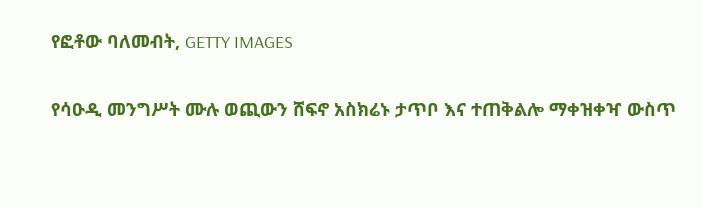የፎቶው ባለመብት, GETTY IMAGES

የሳዑዲ መንግሥት ሙሉ ወጪውን ሸፍኖ አስክሬኑ ታጥቦ እና ተጠቅልሎ ማቀዝቀዣ ውስጥ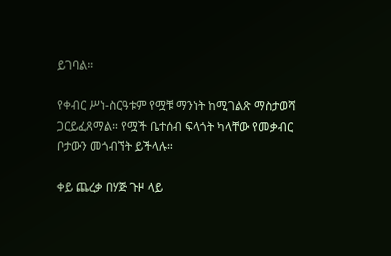ይገባል።

የቀብር ሥነ-ስርዓቱም የሟቹ ማንነት ከሚገልጽ ማስታወሻ ጋርይፈጸማል። የሟች ቤተሰብ ፍላጎት ካላቸው የመቃብር ቦታውን መጎብኘት ይችላሉ።

ቀይ ጨረቃ በሃጅ ጉዞ ላይ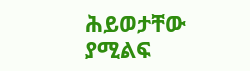ሕይወታቸው ያሚልፍ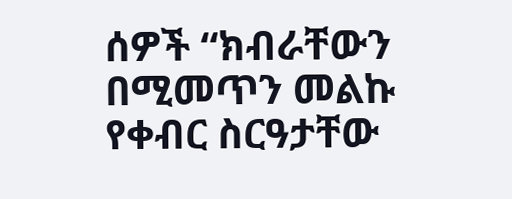ሰዎች “ክብራቸውን በሚመጥን መልኩ የቀብር ስርዓታቸው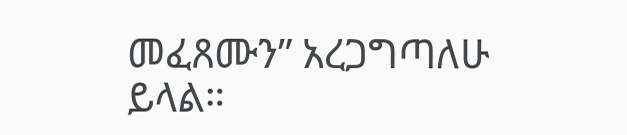መፈጸሙን” አረጋግጣለሁ ይላል።